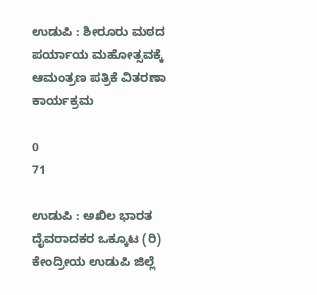ಉಡುಪಿ : ಶೀರೂರು ಮಠದ ಪರ್ಯಾಯ ಮಹೋತ್ಸವಕ್ಕೆ ಆಮಂತ್ರಣ ಪತ್ರಿಕೆ ವಿತರಣಾ ಕಾರ್ಯಕ್ರಮ

0
71

ಉಡುಪಿ : ಅಖಿಲ ಭಾರತ ದೈವರಾದಕರ ಒಕ್ಕೂಟ (ರಿ) ಕೇಂದ್ರೀಯ ಉಡುಪಿ ಜಿಲ್ಲೆ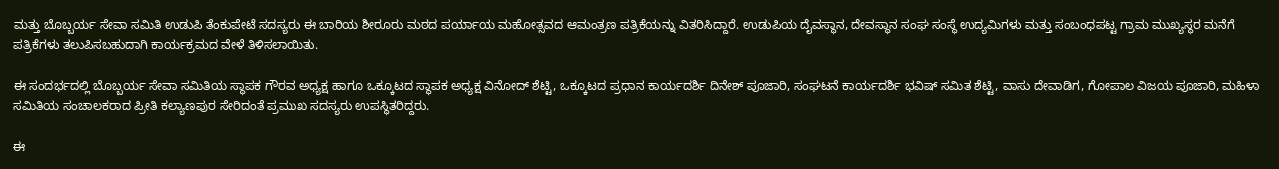ಮತ್ತು ಬೊಬ್ಬರ್ಯ ಸೇವಾ ಸಮಿತಿ ಉಡುಪಿ ತೆಂಕುಪೇಟೆ ಸದಸ್ಯರು ಈ ಬಾರಿಯ ಶೀರೂರು ಮಠದ ಪರ್ಯಾಯ ಮಹೋತ್ಸವದ ಆಮಂತ್ರಣ ಪತ್ರಿಕೆಯನ್ನು ವಿತರಿಸಿದ್ದಾರೆ. ಉಡುಪಿಯ ದೈವಸ್ಥಾನ, ದೇವಸ್ಥಾನ ಸಂಘ ಸಂಸ್ಥೆ ಉದ್ಯಮಿಗಳು ಮತ್ತು ಸಂಬಂಧಪಟ್ಟ ಗ್ರಾಮ ಮುಖ್ಯಸ್ಥರ ಮನೆಗೆ ಪತ್ರಿಕೆಗಳು ತಲುಪಿಸಬಹುದಾಗಿ ಕಾರ್ಯಕ್ರಮದ ವೇಳೆ ತಿಳಿಸಲಾಯಿತು.

ಈ ಸಂದರ್ಭದಲ್ಲಿ ಬೊಬ್ಬರ್ಯ ಸೇವಾ ಸಮಿತಿಯ ಸ್ಥಾಪಕ ಗೌರವ ಅಧ್ಯಕ್ಷ ಹಾಗೂ ಒಕ್ಕೂಟದ ಸ್ಥಾಪಕ ಅಧ್ಯಕ್ಷ ವಿನೋದ್ ಶೆಟ್ಟಿ, ಒಕ್ಕೂಟದ ಪ್ರಧಾನ ಕಾರ್ಯದರ್ಶಿ ದಿನೇಶ್ ಪೂಜಾರಿ, ಸಂಘಟನೆ ಕಾರ್ಯದರ್ಶಿ ಭವಿಷ್ ಸಮಿತ ಶೆಟ್ಟಿ, ವಾಸು ದೇವಾಡಿಗ, ಗೋಪಾಲ ವಿಜಯ ಪೂಜಾರಿ, ಮಹಿಳಾ ಸಮಿತಿಯ ಸಂಚಾಲಕರಾದ ಪ್ರೀತಿ ಕಲ್ಯಾಣಪುರ ಸೇರಿದಂತೆ ಪ್ರಮುಖ ಸದಸ್ಯರು ಉಪಸ್ಥಿತರಿದ್ದರು.

ಈ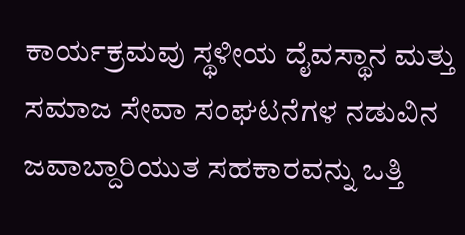ಕಾರ್ಯಕ್ರಮವು ಸ್ಥಳೀಯ ದೈವಸ್ಥಾನ ಮತ್ತು ಸಮಾಜ ಸೇವಾ ಸಂಘಟನೆಗಳ ನಡುವಿನ ಜವಾಬ್ದಾರಿಯುತ ಸಹಕಾರವನ್ನು ಒತ್ತಿ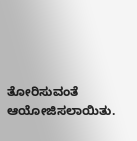ತೋರಿಸುವಂತೆ ಆಯೋಜಿಸಲಾಯಿತು.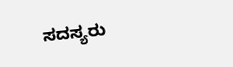ಸದಸ್ಯರು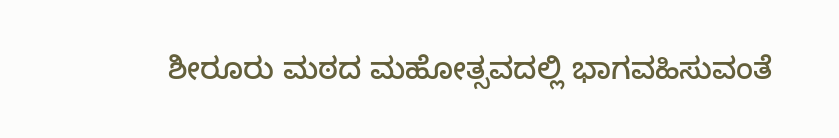ಶೀರೂರು ಮಠದ ಮಹೋತ್ಸವದಲ್ಲಿ ಭಾಗವಹಿಸುವಂತೆ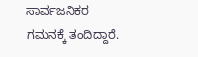ಸಾರ್ವಜನಿಕರ ಗಮನಕ್ಕೆ ತಂದಿದ್ದಾರೆ.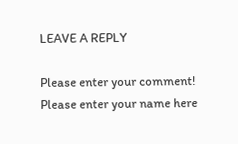LEAVE A REPLY

Please enter your comment!
Please enter your name here